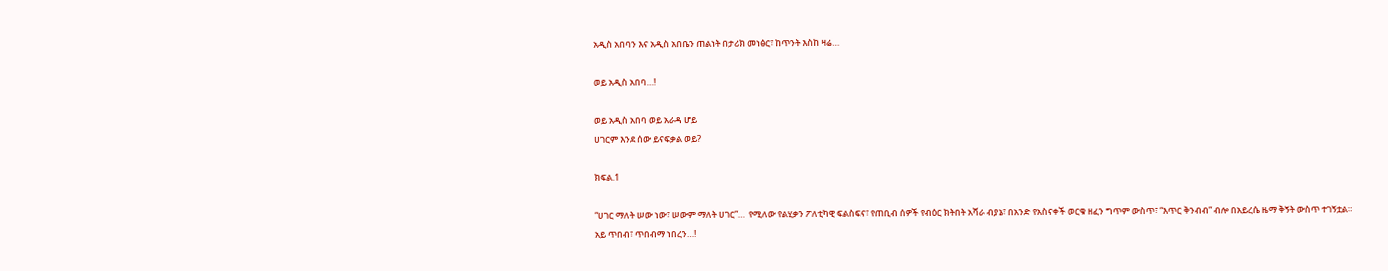አዲስ አበባን እና አዲስ አበቤን ጠልነት በታሪክ መነፅር፣ ከጥንት እስከ ዛሬ…

ወይ አዲስ አበባ…!

ወይ አዲስ አበባ ወይ አራዳ ሆይ
ሀገርም እንደ ሰው ይናፍቃል ወይ?

ክፍል.1

“ሀገር ማለት ሠው ነው፣ ሠውም ማለት ሀገር”…  የሚለው የልሂቃን ፖለቲካዊ ፍልስፍና፣ የጠቢብ ሰዎች የብዕር ክትበት አሻራ ብያኔ፣ በአንድ የአስናቀች ወርቁ ዘፈን ግጥም ውስጥ፣ “እጥር ቅንብብ” ብሎ በአይረሴ ዜማ ቅኝት ውስጥ ተገኝቷል።
አይ ጥበብ፣ ጥበብማ ነበረን…!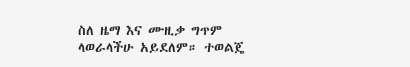ስለ ዜማ እና ሙዚቃ ግጥም ላወራላችሁ አይደለም። ተወልጄ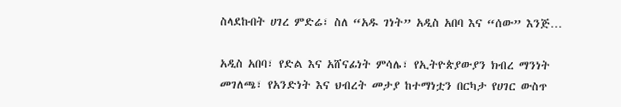ስላደኩበት ሀገረ ምድሬ፣ ስለ “አዱ ገነት” አዲስ አበባ እና “ሰው” እንጅ…

አዲስ አበባ፣ የድል እና አሸናፊነት ምሳሌ፣ የኢትዮጵያውያን ክብረ ማንነት መገለጫ፣ የአንድነት እና ህብረት መታያ ከተማነቷን በርካታ የሀገር ውስጥ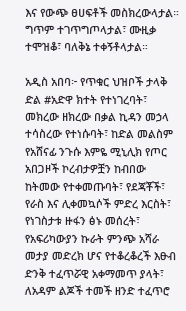እና የውጭ ፀሀፍቶች መስክረውላታል። ግጥም ተገጥግጦላታል፣ ሙዚቃ ተሞዝቆ፣ ባለቅኔ ተቀኝቶላታል።

አዲስ አበባ፦ የጥቁር ህዝቦች ታላቅ ድል #አድዋ ክተት የተነገረባት፣ መክረው ዘክረው በቃል ኪዳን መኃላ ተሳስረው የተነሱባት፣ ከድል መልስም የአሸናፊ ንጉሱ እምዬ ሚኒሊክ የጦር አበጋዞች ኮረብታዎቿን ከብበው ከትመው የተቀመጡባት፣ የደጃቾች፣ የራስ እና ሊቀመኳሶች ምድረ እርስት፣ የነገስታቱ ዙፋን ፅኑ መሰረት፣ የአፍሪካውያን ኩራት ምንጭ አሻራ መታያ መድረክ ሆና የተቆረቆረች እፁብ ድንቅ ተፈጥሯዊ አቀማመጥ ያላት፣ ለአዳም ልጆች ተመች ዘንድ ተፈጥሮ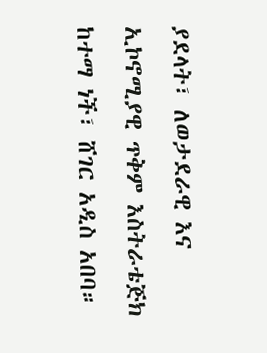ያደላት፣ ለወታደራዊ እና ኢኮኖሚያዊ ጥቅም እስትራቴጅክ ከተማ ነች፣ ሸገር አዲስ አበባ።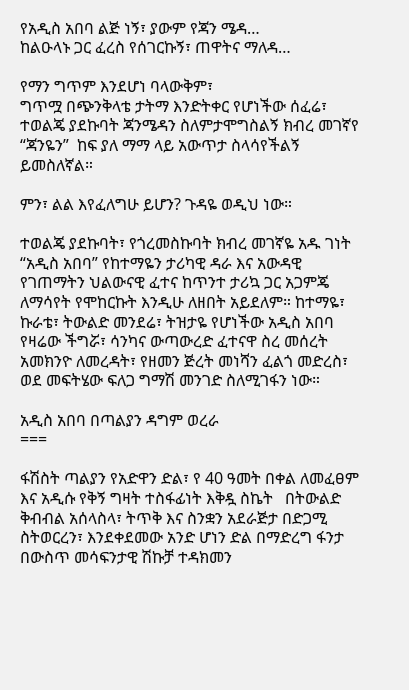የአዲስ አበባ ልጅ ነኝ፣ ያውም የጃን ሜዳ…
ከልዑላኑ ጋር ፈረስ የሰገርኩኝ፣ ጠዋትና ማለዳ…

የማን ግጥም እንደሆነ ባላውቅም፣
ግጥሟ በጭንቅላቴ ታትማ እንድትቀር የሆነችው ሰፈሬ፣ ተወልጄ ያደኩባት ጃንሜዳን ስለምታሞግስልኝ ክብረ መገኛየ “ጃንዬን”  ከፍ ያለ ማማ ላይ አውጥታ ስላሳየችልኝ ይመስለኛል።

ምን፣ ልል እየፈለግሁ ይሆን? ጉዳዬ ወዲህ ነው።

ተወልጄ ያደኩባት፣ የጎረመስኩባት ክብረ መገኛዬ አዱ ገነት “አዲስ አበባ” የከተማዬን ታሪካዊ ዳራ እና አውዳዊ የገጠማትን ህልውናዊ ፈተና ከጥንተ ታሪኳ ጋር አጋምጄ ለማሳየት የሞከርኩት እንዲሁ ለዘበት አይደለም። ከተማዬ፣ ኩራቴ፣ ትውልድ መንደሬ፣ ትዝታዬ የሆነችው አዲስ አበባ የዛሬው ችግሯ፣ ሳንካና ውጣውረድ ፈተናዋ ስረ መሰረት አመክንዮ ለመረዳት፣ የዘመን ጅረት መነሻን ፈልጎ መድረስ፣ ወደ መፍትሄው ፍለጋ ግማሽ መንገድ ስለሚገፋን ነው።

አዲስ አበባ በጣልያን ዳግም ወረራ
===

ፋሽስት ጣልያን የአድዋን ድል፣ የ 40 ዓመት በቀል ለመፈፀም እና አዲሱ የቅኝ ግዛት ተስፋፊነት እቅዷ ስኬት   በትውልድ ቅብብል አሰላስላ፣ ትጥቅ እና ስንቋን አደራጅታ በድጋሚ ስትወርረን፣ እንደቀደመው አንድ ሆነን ድል በማድረግ ፋንታ በውስጥ መሳፍንታዊ ሽኩቻ ተዳክመን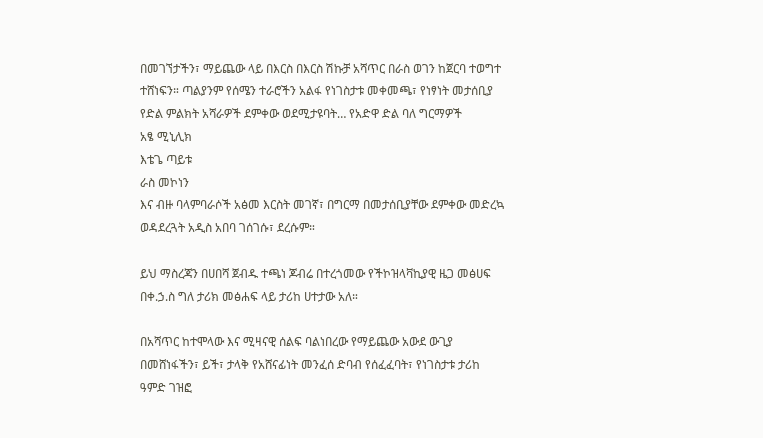በመገኘታችን፣ ማይጨው ላይ በእርስ በእርስ ሽኩቻ አሻጥር በራስ ወገን ከጀርባ ተወግተ ተሸነፍን። ጣልያንም የሰሜን ተራሮችን አልፋ የነገስታቱ መቀመጫ፣ የነፃነት መታሰቢያ የድል ምልክት አሻራዎች ደምቀው ወደሚታዩባት… የአድዋ ድል ባለ ግርማዎች
አፄ ሚኒሊክ
እቴጌ ጣይቱ
ራስ መኮነን
እና ብዙ ባላምባራሶች አፅመ እርስት መገኛ፣ በግርማ በመታሰቢያቸው ደምቀው መድረኳ ወዳደረጓት አዲስ አበባ ገሰገሱ፣ ደረሱም።

ይህ ማስረጃን በሀበሻ ጀብዱ ተጫነ ጆብሬ በተረጎመው የችኮዝላቫኪያዊ ዜጋ መፅሀፍ
በቀ.ኃ.ስ ግለ ታሪክ መፅሐፍ ላይ ታሪከ ሀተታው አለ።

በአሻጥር ከተሞላው እና ሚዛናዊ ሰልፍ ባልነበረው የማይጨው አውደ ውጊያ በመሸነፋችን፣ ይች፣ ታላቅ የአሸናፊነት መንፈሰ ድባብ የሰፈፈባት፣ የነገስታቱ ታሪከ ዓምድ ገዝፎ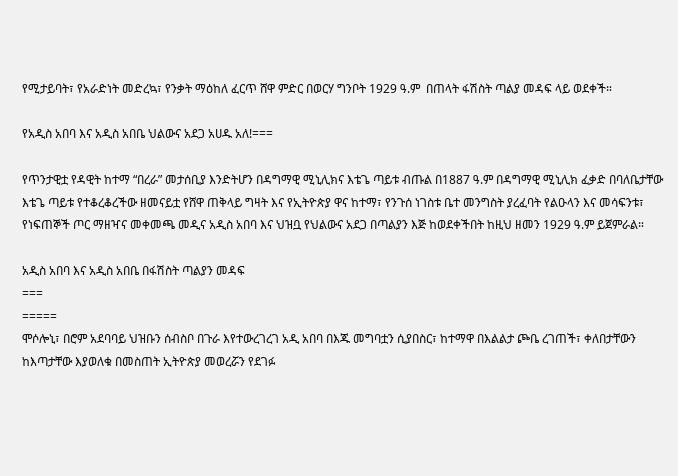የሚታይባት፣ የአራድነት መድረኳ፣ የንቃት ማዕከለ ፈርጥ ሸዋ ምድር በወርሃ ግንቦት 1929 ዓ.ም  በጠላት ፋሽስት ጣልያ መዳፍ ላይ ወደቀች።

የአዲስ አበባ እና አዲስ አበቤ ህልውና አደጋ አሀዱ አለ!===

የጥንታዊቷ የዳዊት ከተማ “በረራ” መታሰቢያ እንድትሆን በዳግማዊ ሚኒሊክና እቴጌ ጣይቱ ብጡል በ1887 ዓ.ም በዳግማዊ ሚኒሊክ ፈቃድ በባለቤታቸው እቴጌ ጣይቱ የተቆረቆረችው ዘመናይቷ የሸዋ ጠቅላይ ግዛት እና የኢትዮጵያ ዋና ከተማ፣ የንጉሰ ነገስቱ ቤተ መንግስት ያረፈባት የልዑላን እና መሳፍንቱ፣ የነፍጠኞች ጦር ማዘዣና መቀመጫ መዲና አዲስ አበባ እና ህዝቧ የህልውና አደጋ በጣልያን እጅ ከወደቀችበት ከዚህ ዘመን 1929 ዓ.ም ይጀምራል።

አዲስ አበባ እና አዲስ አበቤ በፋሽስት ጣልያን መዳፍ
===
=====
ሞሶሎኒ፣ በሮም አደባባይ ህዝቡን ሰብስቦ በጉራ እየተውረገረገ አዲ አበባ በእጁ መግባቷን ሲያበስር፣ ከተማዋ በእልልታ ጮቤ ረገጠች፣ ቀለበታቸውን ከእጣታቸው እያወለቁ በመስጠት ኢትዮጵያ መወረሯን የደገፉ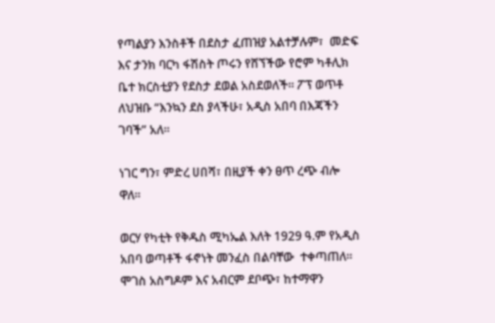የጣልያን እንስቶች በደስታ ፈጠዝያ አልተቻሉም፣  መድፍ እና ታንክ ባርካ ፋሽስት ጦሩን የሸኘችው የሮም ካቶሊክ ቤተ ክርስቲያን የደስታ ደወል አስደወለች። ፖፕ ወጥቶ ለህዝቡ “እንኳን ደስ ያላችሁ፣ አዲስ አበባ በእጃችን ገባች” አለ።

ነገር ግን፣ ምድረ ሀበሻ፣ በዚያች ቀን ፀጥ ረጭ ብሎ ዋለ።

ወርሃ የካቲት የቅዱስ ሚካኤል እለት 1929 ዓ.ም የአዲስ አበባ ወጣቶች ፋኖነት መንፈስ በልባቸው  ተቀጣጠለ። ሞገስ አስግዶም እና አብርም ደቦጭ፣ ከተማዋን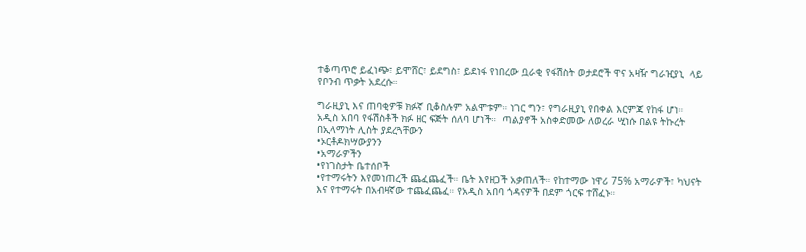ተቆጣጥሮ ይፈነጭ፣ ይሞሸር፣ ይደግስ፣ ይደነፋ የነበረው ቧራቂ የፋሽስት ወታደሮች ዋና አዛዥ ግራዢያኒ  ላይ የቦንብ ጥቃት አደረሱ።

ግራዚያኒ እና ጠባቂዎቹ ክፉኛ ቢቆስሉም አልሞቱም። ነገር ግን፣ የግራዚያኒ የበቀል እርምጃ የከፋ ሆነ።
አዲስ አበባ የፋሽስቶች ክፉ ዘር ፍጅት ሰለባ ሆነች።  ጣልያኖች አስቀድመው ለወረራ ሢነሱ በልዩ ትኩረት በኢላማነት ሊስት ያደረጓቸውን
•ኦርቶዶክሣውያንን
•አማራዎችን
•የነገስታት ቤተሰቦች
•የተማሩትን እየመነጠረች ጨፈጨፈች። ቤት እየዘጋች አቃጠለች። የከተማው ነዋሪ 75% አማራዎች፣ ካህናት እና የተማሩት በአብዛኛው ተጨፈጨፈ። የአዲስ አበባ ጎዳናዎች በደም ጎርፍ ተሸፈኑ።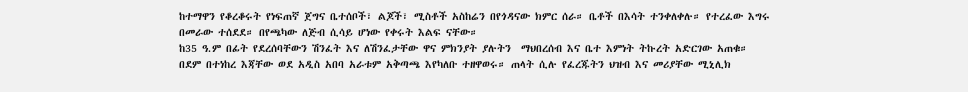ከተማዋን የቆረቆሩት የነፍጠኛ ጀግና ቤተሰቦች፣ ልጆች፣ ሚስቶች አስከሬን በየጎዳናው ክምር ሰራ። ቤቶች በእሳት ተንቀለቀሉ። የተረፈው እግሩ በመራው ተሰደደ። በየጫካው ለጅብ ሲሳይ ሆነው የቀሩት እልፍ ናቸው።
ከ35 ዓ.ም በፊት የደረሰባቸውን ሽንፈት እና ለሽንፈታቸው ዋና ምክንያት ያሉትን  ማህበረሰብ እና ቤተ እምነት ትኩረት አድርገው አጠቁ።
በደም በተነከረ እጃቸው ወደ አዲስ አበባ አራቱም አቅጣጫ እየካለቡ ተዘዋወሩ። ጠላት ሲሉ የፈረጁትን ህዝብ እና መሪያቸው ሚኒሊክ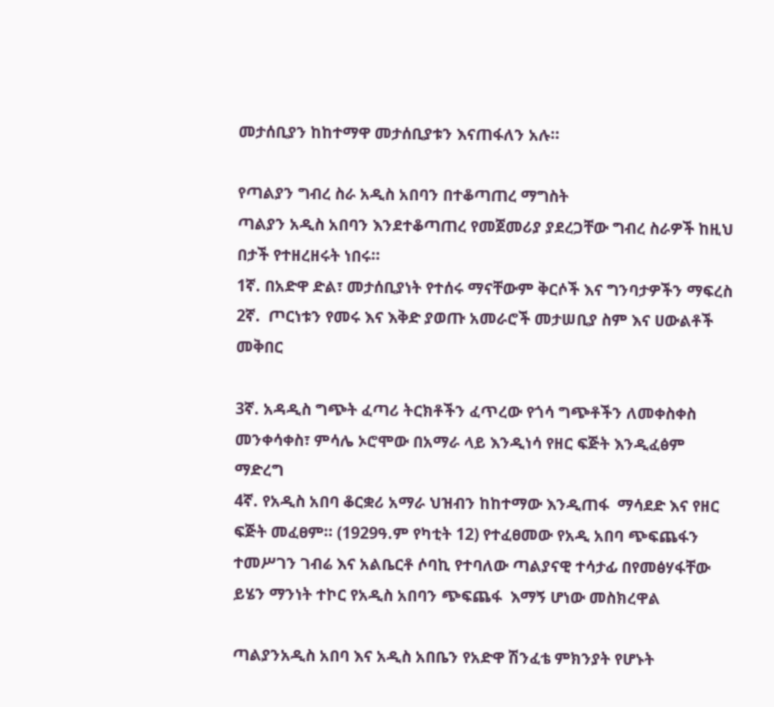መታሰቢያን ከከተማዋ መታሰቢያቱን እናጠፋለን አሉ።

የጣልያን ግብረ ስራ አዲስ አበባን በተቆጣጠረ ማግስት
ጣልያን አዲስ አበባን እንደተቆጣጠረ የመጀመሪያ ያደረጋቸው ግብረ ስራዎች ከዚህ በታች የተዘረዘሩት ነበሩ።
1ኛ. በአድዋ ድል፣ መታሰቢያነት የተሰሩ ማናቸውም ቅርሶች እና ግንባታዎችን ማፍረስ
2ኛ.  ጦርነቱን የመሩ እና እቅድ ያወጡ አመራሮች መታሠቢያ ስም እና ሀውልቶች መቅበር

3ኛ. አዳዲስ ግጭት ፈጣሪ ትርክቶችን ፈጥረው የጎሳ ግጭቶችን ለመቀስቀስ መንቀሳቀስ፣ ምሳሌ ኦሮሞው በአማራ ላይ እንዲነሳ የዘር ፍጅት እንዲፈፅም ማድረግ
4ኛ. የአዲስ አበባ ቆርቋሪ አማራ ህዝብን ከከተማው እንዲጠፋ  ማሳደድ እና የዘር ፍጅት መፈፀም። (1929ዓ.ም የካቲት 12) የተፈፀመው የአዲ አበባ ጭፍጨፋን ተመሥገን ገብሬ እና አልቤርቶ ሶባኪ የተባለው ጣልያናዊ ተሳታፊ በየመፅሃፋቸው ይሄን ማንነት ተኮር የአዲስ አበባን ጭፍጨፋ  እማኝ ሆነው መስክረዋል

ጣልያንአዲስ አበባ እና አዲስ አበቤን የአድዋ ሽንፈቴ ምክንያት የሆኑት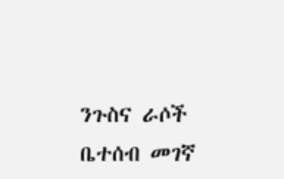ንጉስና ራሶች ቤተሰብ መገኛ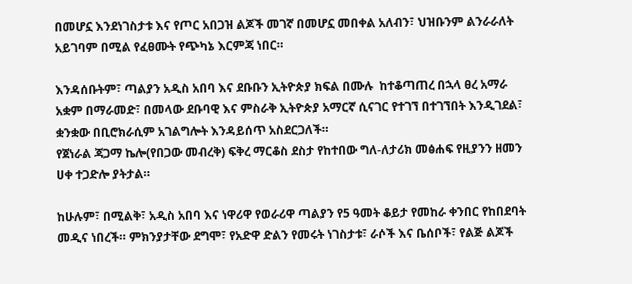በመሆኗ እንደነገስታቱ እና የጦር አበጋዝ ልጆች መገኛ በመሆኗ መበቀል አለብን፣ ህዝቡንም ልንራራለት አይገባም በሚል የፈፀሙት የጭካኔ እርምጃ ነበር።

እንዳሰቡትም፣ ጣልያን አዲስ አበባ እና ደቡቡን ኢትዮጵያ ክፍል በሙሉ  ከተቆጣጠረ በኋላ ፀረ አማራ አቋም በማራመድ፣ በመላው ደቡባዊ እና ምስራቅ ኢትዮጵያ አማርኛ ሲናገር የተገኘ በተገኘበት እንዲገደል፣ ቋንቋው በቢሮክራሲም አገልግሎት እንዳይሰጥ አስደርጋለች።
የጀነራል ጃጋማ ኬሎ(የበጋው መብረቅ) ፍቅረ ማርቆስ ደስታ የከተበው ግለ-ለታሪክ መፅሐፍ የዚያንን ዘመን ሀቀ ተጋድሎ ያትታል።

ከሁሉም፣ በሚልቅ፣ አዲስ አበባ እና ነዋሪዋ የወራሪዋ ጣልያን የ5 ዓመት ቆይታ የመከራ ቀንበር የከበደባት መዲና ነበረች። ምክንያታቸው ደግሞ፣ የአድዋ ድልን የመሩት ነገስታቱ፣ ራሶች እና ቤሰቦች፣ የልጅ ልጆች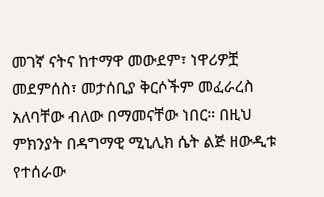መገኛ ናትና ከተማዋ መውደም፣ ነዋሪዎቿ  መደምሰስ፣ መታሰቢያ ቅርሶችም መፈራረስ አለባቸው ብለው በማመናቸው ነበር። በዚህ ምክንያት በዳግማዊ ሚኒሊክ ሴት ልጅ ዘውዲቱ የተሰራው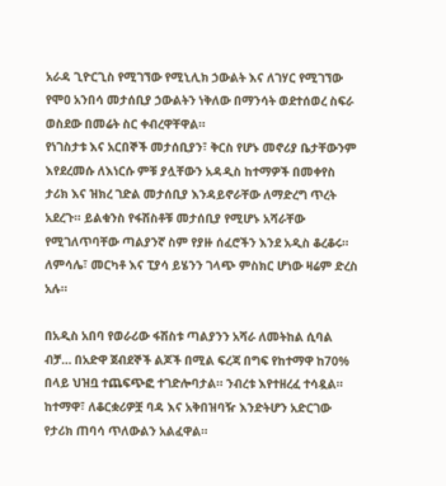አራዳ ጊዮርጊስ የሚገኘው የሚኒሊክ ኃውልት እና ለገሃር የሚገኘው የሞዐ አንበሳ መታሰቢያ ኃውልትን ነቅለው በማንሳት ወደተሰወረ ስፍራ ወስደው በመሬት ስር ቀብረዋቸዋል።
የነገስታቱ እና አርበኞች መታሰቢያን፣ ቅርስ የሆኑ መኖሪያ ቤታቸውንም እየደረመሱ ለእነርሱ ምቹ ያሏቸውን አዳዲስ ከተማዎች በመቀየስ ታሪክ እና ዝክረ ገድል መታሰቢያ እንዳይኖራቸው ለማድረግ ጥረት አደረጉ። ይልቁንስ የፋሽስቶቹ መታሰቢያ የሚሆኑ አሻራቸው የሚገለጥባቸው ጣልያንኛ ስም የያዙ ሰፈሮችን እንደ አዲስ ቆረቆሩ። ለምሳሌ፣ መርካቶ እና ፒያሳ ይሄንን ገላጭ ምስክር ሆነው ዛሬም ድረስ አሉ።

በአዲስ አበባ የወራሪው ፋሽስቱ ጣልያንን አሻራ ለመትከል ሲባል ብቻ… በአድዋ ጀብደኞች ልጆች በሚል ፍረጃ በግፍ የከተማዋ ከ70% በላይ ህዝቧ ተጨፍጭፎ ተገድሎባታል። ንብረቱ እየተዘረፈ ተሳዷል። ከተማዋ፣ ለቆርቋሪዎቿ ባዳ እና አቅበዝባዥ እንድትሆን አድርገው የታሪክ ጠባሳ ጥለውልን አልፈዋል።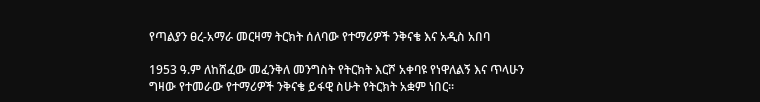የጣልያን ፀረ-አማራ መርዛማ ትርክት ሰለባው የተማሪዎች ንቅናቄ እና አዲስ አበባ

1953 ዓ.ም ለከሸፈው መፈንቅለ መንግስት የትርክት እርሾ አቀባዩ የነዋለልኝ እና ጥላሁን ግዛው የተመራው የተማሪዎች ንቅናቄ ይፋዊ ስሁት የትርክት አቋም ነበር።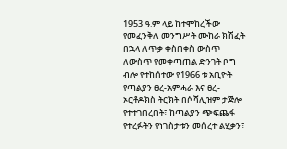1953 ዓ.ም ላይ ከተሞከረችው የመፈንቅለ መንግሥት ሙከራ ክሽፈት በኋላ ለጥቃ ቀስበቀስ ውስጥ ለውስጥ የመቀጣጠል ድንገት ቦግ ብሎ የተከሰተው የ1966 ቱ አቢዮት የጣልያን ፀረ-አምሓራ እና ፀረ-ኦርቶዶክስ ትርክት በሶሻሊዝም ታጅሎ የተተገበረበት፣ ከጣልያን ጭፍጨፋ የተረፉትን የነገስታቱን መሰረተ ልሂቃን፣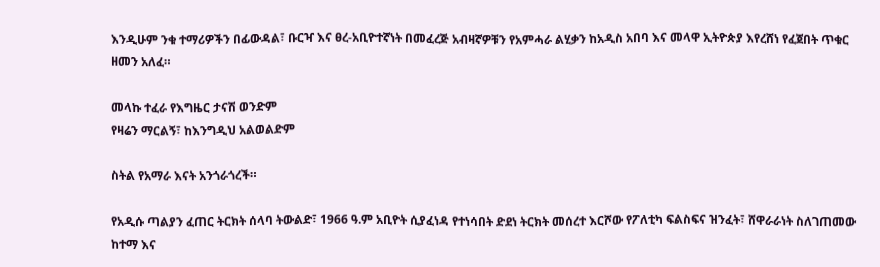እንዲሁም ንቁ ተማሪዎችን በፊውዳል፣ ቡርዣ እና ፀረ-አቢዮተኛነት በመፈረጅ አብዛኛዎቹን የአምሓራ ልሂቃን ከአዲስ አበባ እና መላዋ ኢትዮጵያ እየረሸነ የፈጀበት ጥቁር ዘመን አለፈ።

መላኩ ተፈራ የእግዜር ታናሽ ወንድም
የዛሬን ማርልኝ፣ ከእንግዲህ አልወልድም

ስትል የአማራ እናት አንጎራጎረች።

የአዲሱ ጣልያን ፈጠር ትርክት ሰላባ ትውልድ፣ 1966 ዓ.ም አቢዮት ሲያፈነዳ የተነሳበት ድደነ ትርክት መሰረተ እርሾው የፖለቲካ ፍልስፍና ዝንፈት፣ ሸዋራራነት ስለገጠመው ከተማ እና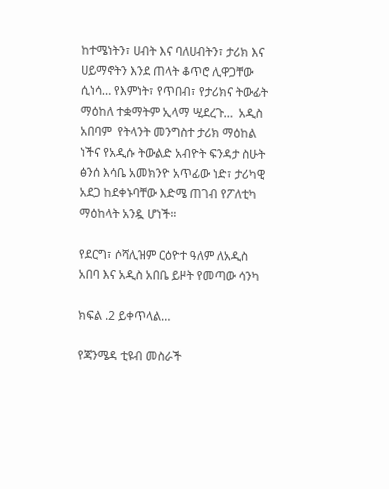ከተሜነትን፣ ሀብት እና ባለሀብትን፣ ታሪክ እና ሀይማኖትን እንደ ጠላት ቆጥሮ ሊዋጋቸው ሲነሳ… የእምነት፣ የጥበብ፣ የታሪክና ትውፊት ማዕከለ ተቋማትም ኢላማ ሢደረጉ…  አዲስ አበባም  የትላንት መንግስተ ታሪክ ማዕከል ነችና የአዲሱ ትውልድ አብዮት ፍንዳታ ስሁት ፅንሰ እሳቤ አመክንዮ አጥፊው ነድ፣ ታሪካዊ አደጋ ከደቀኑባቸው እድሜ ጠገብ የፖለቲካ ማዕከላት አንዷ ሆነች።

የደርግ፣ ሶሻሊዝም ርዕዮተ ዓለም ለአዲስ አበባ እና አዲስ አበቤ ይዞት የመጣው ሳንካ

ክፍል .2 ይቀጥላል…

የጃንሜዳ ቲዩብ መስራች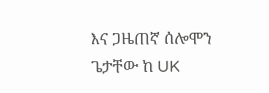እና ጋዜጠኛ ሰሎሞን ጌታቸው ከ UK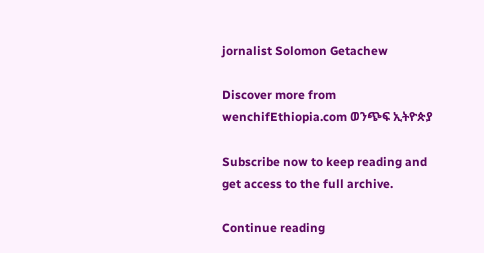jornalist Solomon Getachew

Discover more from wenchifEthiopia.com ወንጭፍ ኢትዮጵያ

Subscribe now to keep reading and get access to the full archive.

Continue reading